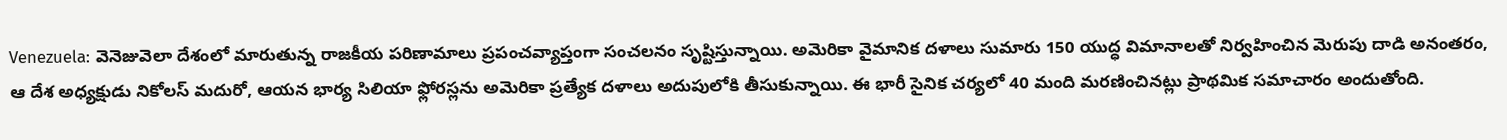Venezuela: వెనెజువెలా దేశంలో మారుతున్న రాజకీయ పరిణామాలు ప్రపంచవ్యాప్తంగా సంచలనం సృష్టిస్తున్నాయి. అమెరికా వైమానిక దళాలు సుమారు 150 యుద్ధ విమానాలతో నిర్వహించిన మెరుపు దాడి అనంతరం, ఆ దేశ అధ్యక్షుడు నికోలస్ మదురో, ఆయన భార్య సిలియా ఫ్లోరస్లను అమెరికా ప్రత్యేక దళాలు అదుపులోకి తీసుకున్నాయి. ఈ భారీ సైనిక చర్యలో 40 మంది మరణించినట్లు ప్రాథమిక సమాచారం అందుతోంది.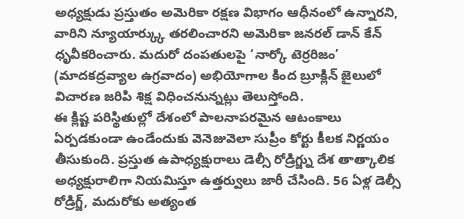అధ్యక్షుడు ప్రస్తుతం అమెరికా రక్షణ విభాగం ఆధీనంలో ఉన్నారని, వారిని న్యూయార్క్కు తరలించారని అమెరికా జనరల్ డాన్ కేన్ ధృవీకరించారు. మదురో దంపతులపై ‘నార్కో టెర్రరిజం’ (మాదకద్రవ్యాల ఉగ్రవాదం) అభియోగాల కింద బ్రూక్లిన్ జైలులో విచారణ జరిపి శిక్ష విధించనున్నట్లు తెలుస్తోంది.
ఈ క్లిష్ట పరిస్థితుల్లో దేశంలో పాలనాపరమైన ఆటంకాలు ఏర్పడకుండా ఉండేందుకు వెనెజువెలా సుప్రీం కోర్టు కీలక నిర్ణయం తీసుకుంది. ప్రస్తుత ఉపాధ్యక్షురాలు డెల్సీ రోడ్రిగ్జ్ను దేశ తాత్కాలిక అధ్యక్షురాలిగా నియమిస్తూ ఉత్తర్వులు జారీ చేసింది. 56 ఏళ్ల డెల్సీ రోడ్రిగ్జ్, మదురోకు అత్యంత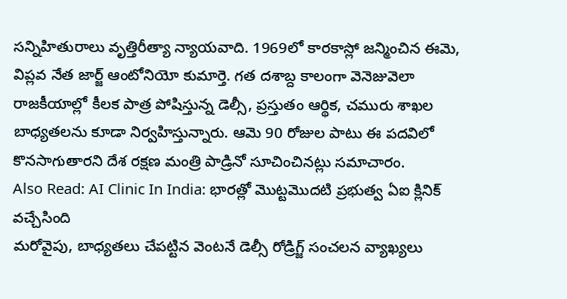సన్నిహితురాలు వృత్తిరీత్యా న్యాయవాది. 1969లో కారకాస్లో జన్మించిన ఈమె, విప్లవ నేత జార్జ్ ఆంటోనియో కుమార్తె. గత దశాబ్ద కాలంగా వెనెజువెలా రాజకీయాల్లో కీలక పాత్ర పోషిస్తున్న డెల్సీ, ప్రస్తుతం ఆర్థిక, చమురు శాఖల బాధ్యతలను కూడా నిర్వహిస్తున్నారు. ఆమె 90 రోజుల పాటు ఈ పదవిలో కొనసాగుతారని దేశ రక్షణ మంత్రి పాడ్రినో సూచించినట్లు సమాచారం.
Also Read: AI Clinic In India: భారత్లో మొట్టమొదటి ప్రభుత్వ ఏఐ క్లినిక్ వచ్చేసింది
మరోవైపు, బాధ్యతలు చేపట్టిన వెంటనే డెల్సీ రోడ్రిగ్జ్ సంచలన వ్యాఖ్యలు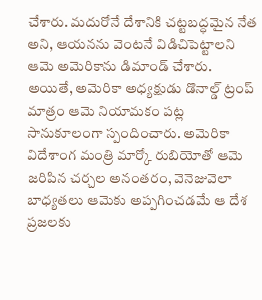చేశారు. మదురోనే దేశానికి చట్టబద్ధమైన నేత అని, ఆయనను వెంటనే విడిచిపెట్టాలని ఆమె అమెరికాను డిమాండ్ చేశారు. అయితే, అమెరికా అధ్యక్షుడు డొనాల్డ్ ట్రంప్ మాత్రం ఆమె నియామకం పట్ల సానుకూలంగా స్పందించారు. అమెరికా విదేశాంగ మంత్రి మార్కో రుబియోతో ఆమె జరిపిన చర్చల అనంతరం, వెనెజువెలా బాధ్యతలు ఆమెకు అప్పగించడమే ఆ దేశ ప్రజలకు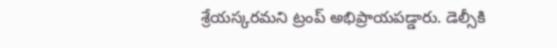శ్రేయస్కరమని ట్రంప్ అభిప్రాయపడ్డారు. డెల్సీకి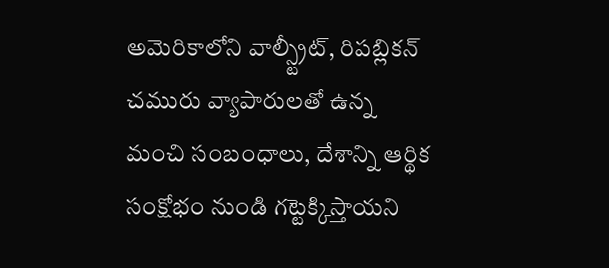అమెరికాలోని వాల్స్ట్రీట్, రిపబ్లికన్ చమురు వ్యాపారులతో ఉన్న మంచి సంబంధాలు, దేశాన్ని ఆర్థిక సంక్షోభం నుండి గట్టెక్కిస్తాయని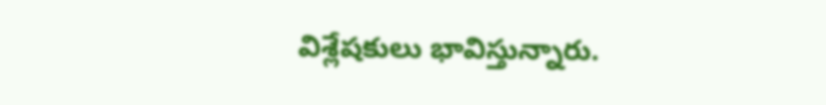విశ్లేషకులు భావిస్తున్నారు.